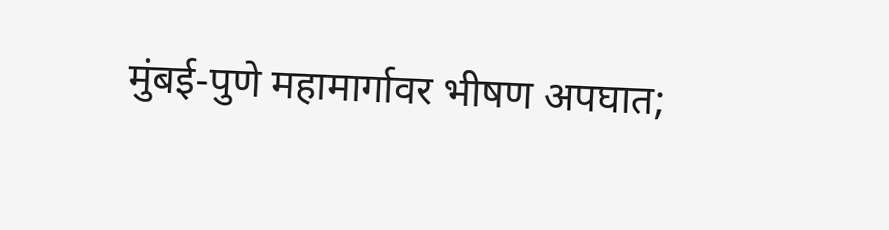मुंबई-पुणे महामार्गावर भीषण अपघात;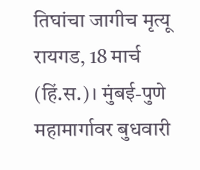तिघांचा जागीच मृत्यू
रायगड, 18 मार्च (हिं.स.)। मुंबई-पुणे महामार्गावर बुधवारी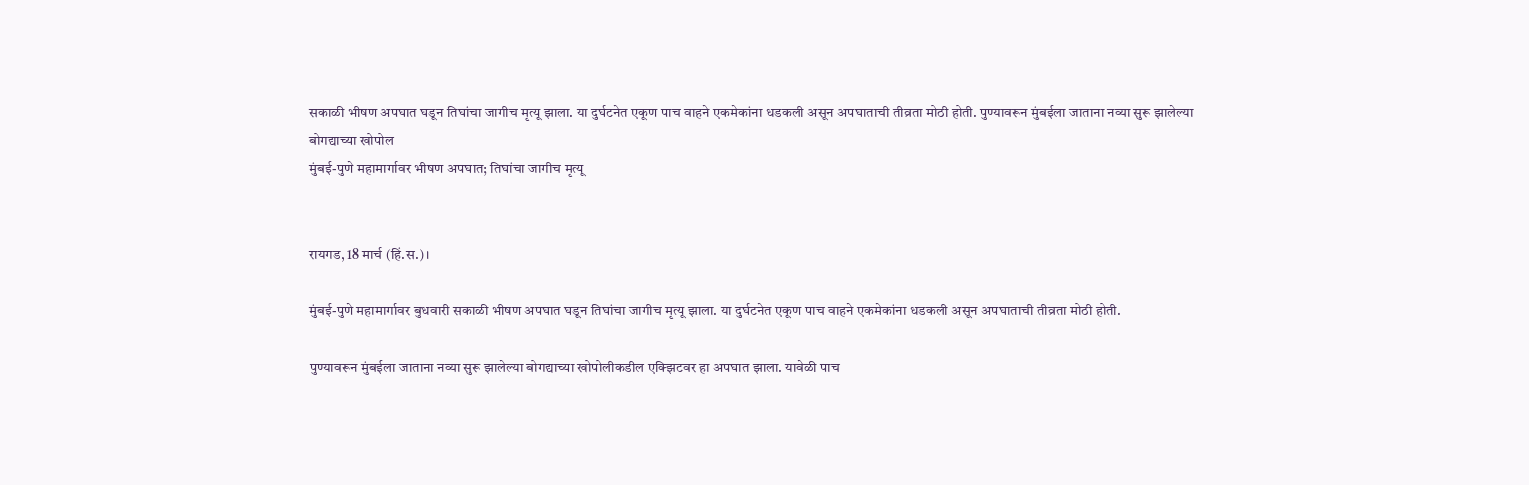सकाळी भीषण अपघात घडून तिघांचा जागीच मृत्यू झाला. या दुर्घटनेत एकूण पाच वाहने एकमेकांना धडकली असून अपघाताची तीव्रता मोठी होती. पुण्यावरून मुंबईला जाताना नव्या सुरू झालेल्या बोगद्याच्या खोपोल
मुंबई-पुणे महामार्गावर भीषण अपघात; तिघांचा जागीच मृत्यू


रायगड, 18 मार्च (हिं.स.)।

मुंबई-पुणे महामार्गावर बुधवारी सकाळी भीषण अपघात घडून तिघांचा जागीच मृत्यू झाला. या दुर्घटनेत एकूण पाच वाहने एकमेकांना धडकली असून अपघाताची तीव्रता मोठी होती.

पुण्यावरून मुंबईला जाताना नव्या सुरू झालेल्या बोगद्याच्या खोपोलीकडील एक्झिटवर हा अपघात झाला. यावेळी पाच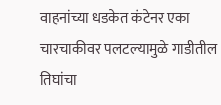वाहनांच्या धडकेत कंटेनर एका चारचाकीवर पलटल्यामुळे गाडीतील तिघांचा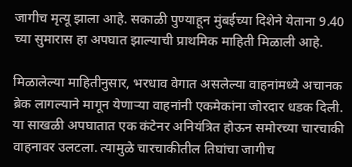जागीच मृत्यू झाला आहे. सकाळी पुण्याहून मुंबईच्या दिशेने येताना 9.40 च्या सुमारास हा अपघात झाल्याची प्राथमिक माहिती मिळाली आहे.

मिळालेल्या माहितीनुसार, भरधाव वेगात असलेल्या वाहनांमध्ये अचानक ब्रेक लागल्याने मागून येणाऱ्या वाहनांनी एकमेकांना जोरदार धडक दिली. या साखळी अपघातात एक कंटेनर अनियंत्रित होऊन समोरच्या चारचाकी वाहनावर उलटला. त्यामुळे चारचाकीतील तिघांचा जागीच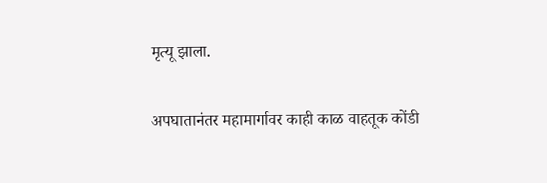मृत्यू झाला.

अपघातानंतर महामार्गावर काही काळ वाहतूक कोंडी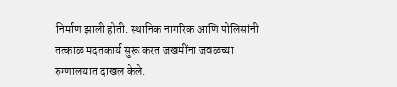निर्माण झाली होती. स्थानिक नागरिक आणि पोलिसांनी तत्काळ मदतकार्य सुरू करत जखमींना जवळच्या रुग्णालयात दाखल केले.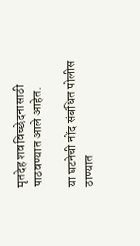मृतदेह शवविच्छेदनासाठी पाठवण्यात आले आहेत.

या घटनेची नोंद संबंधित पोलीस ठाण्यात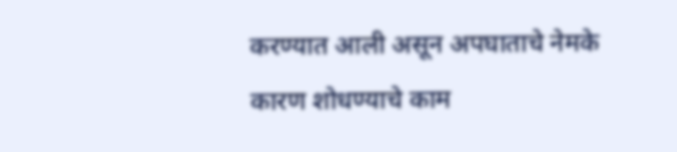करण्यात आली असून अपघाताचे नेमके कारण शोधण्याचे काम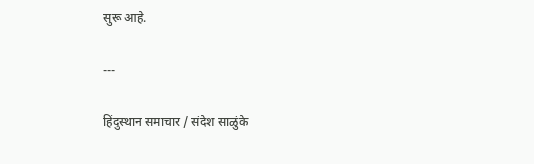सुरू आहे.

---

हिंदुस्थान समाचार / संदेश साळुंके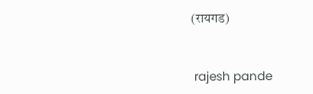(रायगड)


 rajesh pande